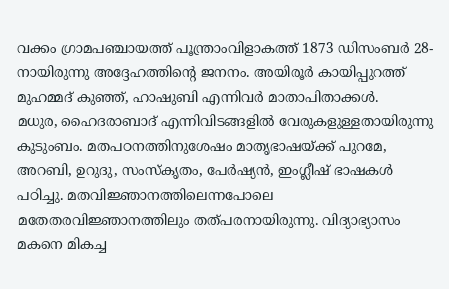വക്കം ഗ്രാമപഞ്ചായത്ത് പൂന്ത്രാംവിളാകത്ത് 1873 ഡിസംബർ 28-നായിരുന്നു അദ്ദേഹത്തിന്റെ ജനനം. അയിരൂർ കായിപ്പുറത്ത് മുഹമ്മദ് കുഞ്ഞ്, ഹാഷുബി എന്നിവർ മാതാപിതാക്കൾ.
മധുര, ഹൈദരാബാദ് എന്നിവിടങ്ങളിൽ വേരുകളുള്ളതായിരുന്നു കുടുംബം. മതപഠനത്തിനുശേഷം മാതൃഭാഷയ്ക്ക് പുറമേ, അറബി, ഉറുദു, സംസ്കൃതം, പേർഷ്യൻ, ഇംഗ്ലീഷ് ഭാഷകൾ പഠിച്ചു. മതവിജ്ഞാനത്തിലെന്നപോലെ മതേതരവിജ്ഞാനത്തിലും തത്പരനായിരുന്നു. വിദ്യാഭ്യാസം മകനെ മികച്ച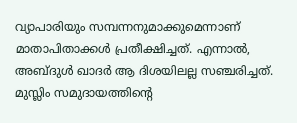വ്യാപാരിയും സമ്പന്നനുമാക്കുമെന്നാണ് മാതാപിതാക്കൾ പ്രതീക്ഷിച്ചത്. എന്നാൽ, അബ്ദുൾ ഖാദർ ആ ദിശയിലല്ല സഞ്ചരിച്ചത്.
മുസ്ലിം സമുദായത്തിന്റെ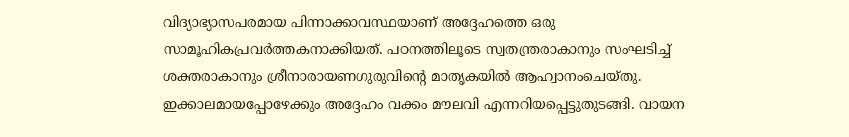വിദ്യാഭ്യാസപരമായ പിന്നാക്കാവസ്ഥയാണ് അദ്ദേഹത്തെ ഒരു സാമൂഹികപ്രവർത്തകനാക്കിയത്. പഠനത്തിലൂടെ സ്വതന്ത്രരാകാനും സംഘടിച്ച് ശക്തരാകാനും ശ്രീനാരായണഗുരുവിന്റെ മാതൃകയിൽ ആഹ്വാനംചെയ്തു. ഇക്കാലമായപ്പോഴേക്കും അദ്ദേഹം വക്കം മൗലവി എന്നറിയപ്പെട്ടുതുടങ്ങി. വായന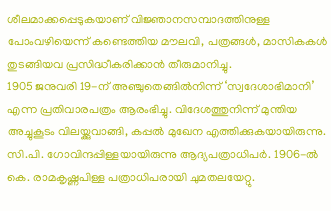ശീലമാക്കപ്പെടുകയാണ് വിജ്ഞാനസമ്പാദത്തിനുള്ള പോംവഴിയെന്ന് കണ്ടെത്തിയ മൗലവി, പത്രങ്ങൾ, മാസികകൾ തുടങ്ങിയവ പ്രസിദ്ധീകരിക്കാൻ തീരുമാനിച്ചു.
1905 ജനുവരി 19-ന് അഞ്ചുതെങ്ങിൽനിന്ന് ‘സ്വദേശാഭിമാനി’ എന്ന പ്രതിവാരപത്രം ആരംഭിച്ചു. വിദേശത്തുനിന്ന് മുന്തിയ അച്ചുകൂടം വിലയ്ക്കുവാങ്ങി, കപ്പൽ മുഖേന എത്തിക്കുകയായിരുന്നു. സി.പി. ഗോവിന്ദപ്പിള്ളയായിരുന്നു ആദ്യപത്രാധിപർ. 1906-ൽ കെ. രാമകൃഷ്ണപിള്ള പത്രാധിപരായി ചുമതലയേറ്റു.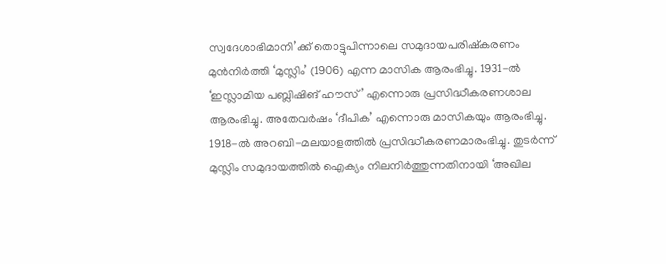സ്വദേശാഭിമാനി’ക്ക് തൊട്ടുപിന്നാലെ സമുദായപരിഷ്കരണം മുൻനിർത്തി ‘മുസ്ലിം’ (1906) എന്ന മാസിക ആരംഭിച്ചു. 1931-ൽ ‘ഇസ്ലാമിയ പബ്ലിഷിങ് ഹൗസ്’ എന്നൊരു പ്രസിദ്ധീകരണശാല ആരംഭിച്ചു. അതേവർഷം ‘ദീപിക’ എന്നൊരു മാസികയും ആരംഭിച്ചു.
1918-ൽ അറബി-മലയാളത്തിൽ പ്രസിദ്ധീകരണമാരംഭിച്ചു. തുടർന്ന് മുസ്ലിം സമുദായത്തിൽ ഐക്യം നിലനിർത്തുന്നതിനായി ‘അഖില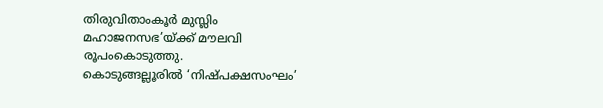തിരുവിതാംകൂർ മുസ്ലിം മഹാജനസഭ’യ്ക്ക് മൗലവി രൂപംകൊടുത്തു.
കൊടുങ്ങല്ലൂരിൽ ‘നിഷ്പക്ഷസംഘം’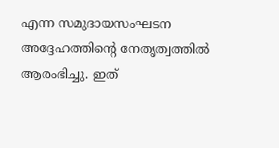എന്ന സമുദായസംഘടന അദ്ദേഹത്തിന്റെ നേതൃത്വത്തിൽ ആരംഭിച്ചു. ഇത്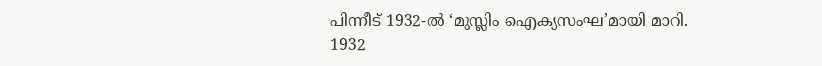പിന്നീട് 1932-ൽ ‘മുസ്ലിം ഐക്യസംഘ’മായി മാറി.
1932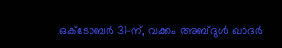ഒക്ടോബർ 31-ന്, വക്കം അബ്ദുൾ ഖാദർ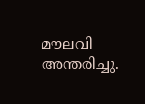മൗലവി അന്തരിച്ചു.